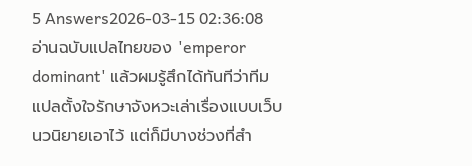5 Answers2026-03-15 02:36:08
อ่านฉบับแปลไทยของ 'emperor dominant' แล้วผมรู้สึกได้ทันทีว่าทีมแปลตั้งใจรักษาจังหวะเล่าเรื่องแบบเว็บนวนิยายเอาไว้ แต่ก็มีบางช่วงที่สำ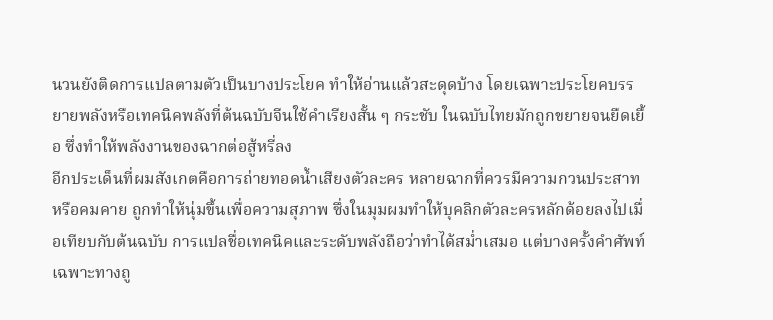นวนยังติดการแปลตามตัวเป็นบางประโยค ทำให้อ่านแล้วสะดุดบ้าง โดยเฉพาะประโยคบรรยายพลังหรือเทคนิคพลังที่ต้นฉบับจีนใช้คำเรียงสั้น ๆ กระชับ ในฉบับไทยมักถูกขยายจนยืดเยื้อ ซึ่งทำให้พลังงานของฉากต่อสู้หรี่ลง
อีกประเด็นที่ผมสังเกตคือการถ่ายทอดน้ำเสียงตัวละคร หลายฉากที่ควรมีความกวนประสาทหรือคมคาย ถูกทำให้นุ่มขึ้นเพื่อความสุภาพ ซึ่งในมุมผมทำให้บุคลิกตัวละครหลักด้อยลงไปเมื่อเทียบกับต้นฉบับ การแปลชื่อเทคนิคและระดับพลังถือว่าทำได้สม่ำเสมอ แต่บางครั้งคำศัพท์เฉพาะทางถู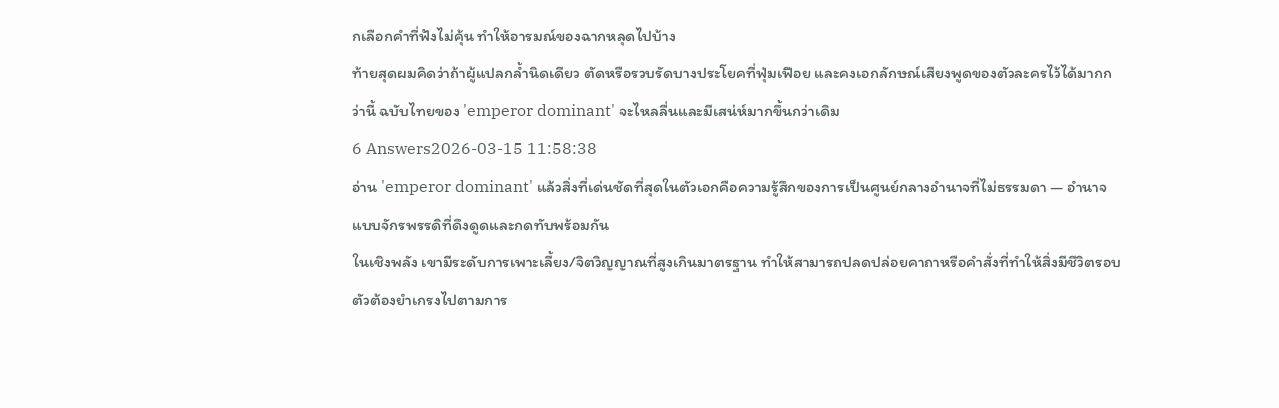กเลือกคำที่ฟังไม่คุ้น ทำให้อารมณ์ของฉากหลุดไปบ้าง
ท้ายสุดผมคิดว่าถ้าผู้แปลกล้ำนิดเดียว ตัดหรือรวบรัดบางประโยคที่ฟุ่มเฟือย และคงเอกลักษณ์เสียงพูดของตัวละครไว้ได้มากกว่านี้ ฉบับไทยของ 'emperor dominant' จะไหลลื่นและมีเสน่ห์มากขึ้นกว่าเดิม
6 Answers2026-03-15 11:58:38
อ่าน 'emperor dominant' แล้วสิ่งที่เด่นชัดที่สุดในตัวเอกคือความรู้สึกของการเป็นศูนย์กลางอำนาจที่ไม่ธรรมดา — อำนาจแบบจักรพรรดิที่ดึงดูดและกดทับพร้อมกัน
ในเชิงพลัง เขามีระดับการเพาะเลี้ยง/จิตวิญญาณที่สูงเกินมาตรฐาน ทำให้สามารถปลดปล่อยคาถาหรือคำสั่งที่ทำให้สิ่งมีชีวิตรอบตัวต้องยำเกรงไปตามการ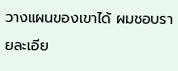วางแผนของเขาได้ ผมชอบรายละเอีย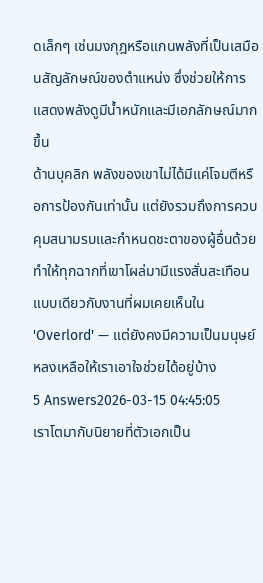ดเล็กๆ เช่นมงกุฎหรือแกนพลังที่เป็นเสมือนสัญลักษณ์ของตำแหน่ง ซึ่งช่วยให้การแสดงพลังดูมีน้ำหนักและมีเอกลักษณ์มากขึ้น
ด้านบุคลิก พลังของเขาไม่ได้มีแค่โจมตีหรือการป้องกันเท่านั้น แต่ยังรวมถึงการควบคุมสนามรบและกำหนดชะตาของผู้อื่นด้วย ทำให้ทุกฉากที่เขาโผล่มามีแรงสั่นสะเทือนแบบเดียวกับงานที่ผมเคยเห็นใน 'Overlord' — แต่ยังคงมีความเป็นมนุษย์หลงเหลือให้เราเอาใจช่วยได้อยู่บ้าง
5 Answers2026-03-15 04:45:05
เราโตมากับนิยายที่ตัวเอกเป็น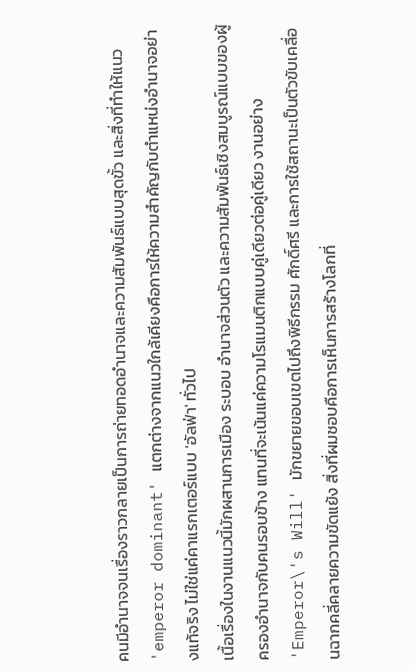คนมีอำนาจจนเรื่องราวกลายเป็นการถ่ายทอดอำนาจและความสัมพันธ์แบบสุดขั้ว และสิ่งที่ทำให้แนว 'emperor dominant' แตกต่างจากแนวใกล้เคียงคือการให้ความสำคัญกับตำแหน่งอำนาจอย่างแท้จริง ไม่ใช่แค่คาแรกเตอร์แบบ 'อัลฟ่า' ทั่วไป
เนื้อเรื่องในงานแนวนี้มักผสานการเมือง ระบอบ อำนาจส่วนตัว และความสัมพันธ์เชิงสมบูรณ์แบบของผู้ครองอำนาจกับคนรอบข้าง แทนที่จะเน้นแค่ความโรแมนติกแบบคู่เดียวต่อคู่เดียว งานอย่าง 'Emperor\'s Will' มักขยายขอบเขตไปถึงพิธีกรรม ศักดิ์ศรี และการใช้สถานะเป็นตัวขับเคลื่อนฉากคลี่คลายความขัดแย้ง สิ่งที่ผมชอบคือการเห็นการสร้างโลกที่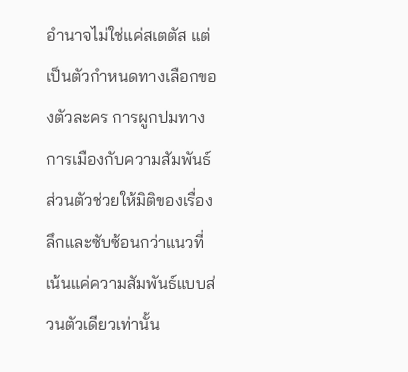อำนาจไม่ใช่แค่สเตตัส แต่เป็นตัวกำหนดทางเลือกของตัวละคร การผูกปมทางการเมืองกับความสัมพันธ์ส่วนตัวช่วยให้มิติของเรื่องลึกและซับซ้อนกว่าแนวที่เน้นแค่ความสัมพันธ์แบบส่วนตัวเดียวเท่านั้น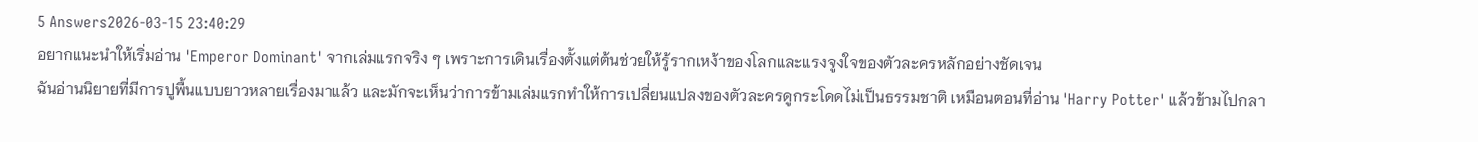5 Answers2026-03-15 23:40:29
อยากแนะนำให้เริ่มอ่าน 'Emperor Dominant' จากเล่มแรกจริง ๆ เพราะการเดินเรื่องตั้งแต่ต้นช่วยให้รู้รากเหง้าของโลกและแรงจูงใจของตัวละครหลักอย่างชัดเจน
ฉันอ่านนิยายที่มีการปูพื้นแบบยาวหลายเรื่องมาแล้ว และมักจะเห็นว่าการข้ามเล่มแรกทำให้การเปลี่ยนแปลงของตัวละครดูกระโดดไม่เป็นธรรมชาติ เหมือนตอนที่อ่าน 'Harry Potter' แล้วข้ามไปกลา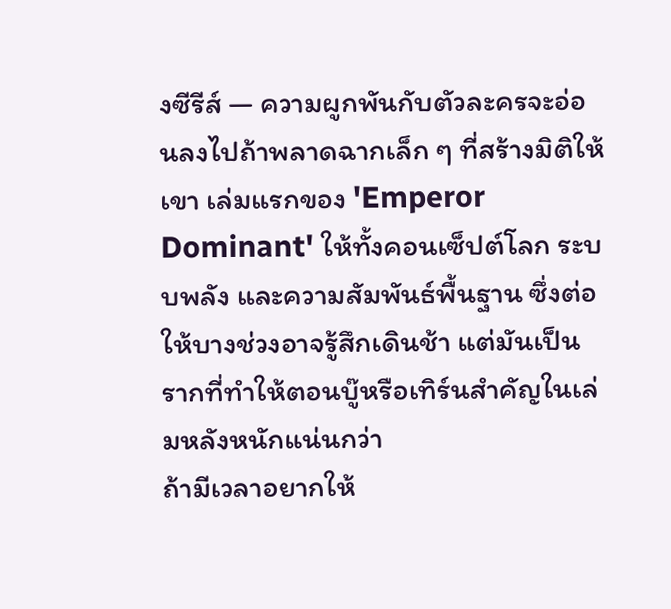งซีรีส์ — ความผูกพันกับตัวละครจะอ่อนลงไปถ้าพลาดฉากเล็ก ๆ ที่สร้างมิติให้เขา เล่มแรกของ 'Emperor Dominant' ให้ทั้งคอนเซ็ปต์โลก ระบบพลัง และความสัมพันธ์พื้นฐาน ซึ่งต่อให้บางช่วงอาจรู้สึกเดินช้า แต่มันเป็นรากที่ทำให้ตอนบู๊หรือเทิร์นสำคัญในเล่มหลังหนักแน่นกว่า
ถ้ามีเวลาอยากให้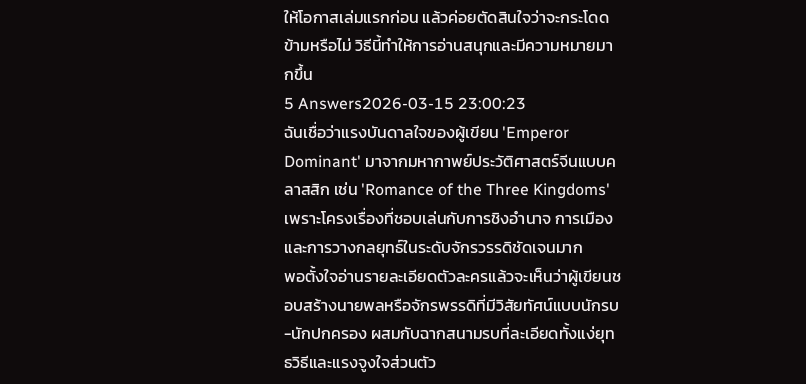ให้โอกาสเล่มแรกก่อน แล้วค่อยตัดสินใจว่าจะกระโดดข้ามหรือไม่ วิธีนี้ทำให้การอ่านสนุกและมีความหมายมากขึ้น
5 Answers2026-03-15 23:00:23
ฉันเชื่อว่าแรงบันดาลใจของผู้เขียน 'Emperor Dominant' มาจากมหากาพย์ประวัติศาสตร์จีนแบบคลาสสิก เช่น 'Romance of the Three Kingdoms' เพราะโครงเรื่องที่ชอบเล่นกับการชิงอำนาจ การเมือง และการวางกลยุทธ์ในระดับจักรวรรดิชัดเจนมาก
พอตั้งใจอ่านรายละเอียดตัวละครแล้วจะเห็นว่าผู้เขียนชอบสร้างนายพลหรือจักรพรรดิที่มีวิสัยทัศน์แบบนักรบ-นักปกครอง ผสมกับฉากสนามรบที่ละเอียดทั้งแง่ยุทธวิธีและแรงจูงใจส่วนตัว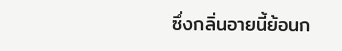ซึ่งกลิ่นอายนี้ย้อนก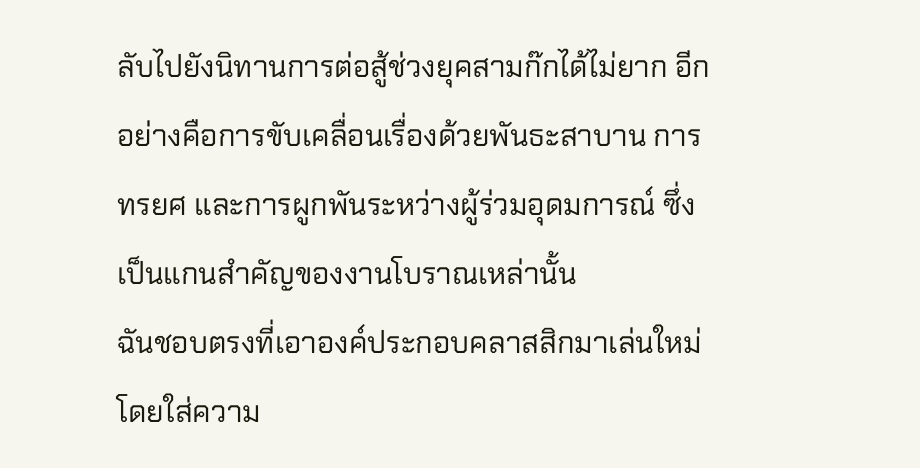ลับไปยังนิทานการต่อสู้ช่วงยุคสามก๊กได้ไม่ยาก อีกอย่างคือการขับเคลื่อนเรื่องด้วยพันธะสาบาน การทรยศ และการผูกพันระหว่างผู้ร่วมอุดมการณ์ ซึ่งเป็นแกนสำคัญของงานโบราณเหล่านั้น
ฉันชอบตรงที่เอาองค์ประกอบคลาสสิกมาเล่นใหม่ โดยใส่ความ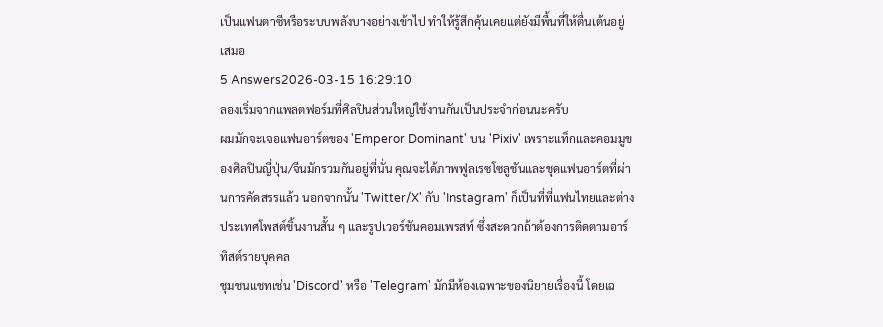เป็นแฟนตาซีหรือระบบพลังบางอย่างเข้าไป ทำให้รู้สึกคุ้นเคยแต่ยังมีพื้นที่ให้ตื่นเต้นอยู่เสมอ
5 Answers2026-03-15 16:29:10
ลองเริ่มจากแพลตฟอร์มที่ศิลปินส่วนใหญ่ใช้งานกันเป็นประจำก่อนนะครับ
ผมมักจะเจอแฟนอาร์ตของ 'Emperor Dominant' บน 'Pixiv' เพราะแท็กและคอมมูของศิลปินญี่ปุ่น/จีนมักรวมกันอยู่ที่นั่น คุณจะได้ภาพฟูลเรซโซลูชันและชุดแฟนอาร์ตที่ผ่านการคัดสรรแล้ว นอกจากนั้น 'Twitter/X' กับ 'Instagram' ก็เป็นที่ที่แฟนไทยและต่างประเทศโพสต์ชิ้นงานสั้น ๆ และรูปเวอร์ชันคอมเพรสท์ ซึ่งสะดวกถ้าต้องการติดตามอาร์ทิสต์รายบุคคล
ชุมชนแชทเช่น 'Discord' หรือ 'Telegram' มักมีห้องเฉพาะของนิยายเรื่องนี้ โดยเฉ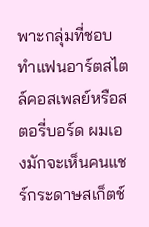พาะกลุ่มที่ชอบทำแฟนอาร์ตสไตล์คอสเพลย์หรือสตอรี่บอร์ด ผมเองมักจะเห็นคนแชร์กระดาษสเก็ตช์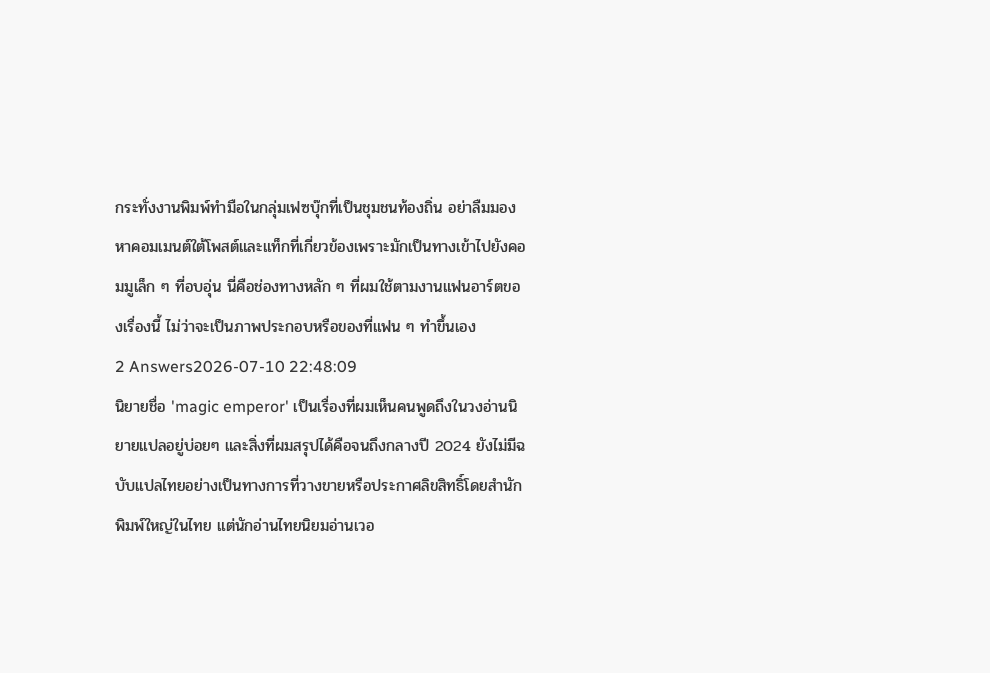กระทั่งงานพิมพ์ทำมือในกลุ่มเฟซบุ๊กที่เป็นชุมชนท้องถิ่น อย่าลืมมองหาคอมเมนต์ใต้โพสต์และแท็กที่เกี่ยวข้องเพราะมักเป็นทางเข้าไปยังคอมมูเล็ก ๆ ที่อบอุ่น นี่คือช่องทางหลัก ๆ ที่ผมใช้ตามงานแฟนอาร์ตของเรื่องนี้ ไม่ว่าจะเป็นภาพประกอบหรือของที่แฟน ๆ ทำขึ้นเอง
2 Answers2026-07-10 22:48:09
นิยายชื่อ 'magic emperor' เป็นเรื่องที่ผมเห็นคนพูดถึงในวงอ่านนิยายแปลอยู่บ่อยๆ และสิ่งที่ผมสรุปได้คือจนถึงกลางปี 2024 ยังไม่มีฉบับแปลไทยอย่างเป็นทางการที่วางขายหรือประกาศลิขสิทธิ์โดยสำนักพิมพ์ใหญ่ในไทย แต่นักอ่านไทยนิยมอ่านเวอ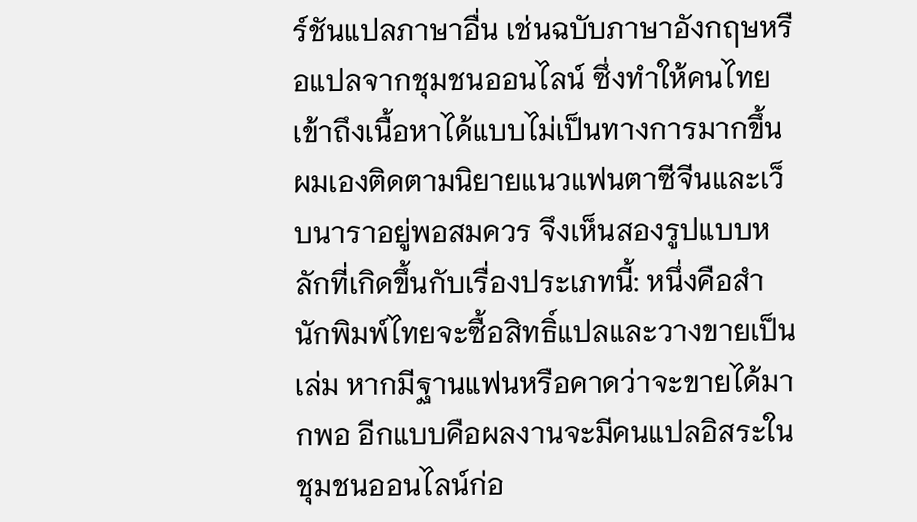ร์ชันแปลภาษาอื่น เช่นฉบับภาษาอังกฤษหรือแปลจากชุมชนออนไลน์ ซึ่งทำให้คนไทยเข้าถึงเนื้อหาได้แบบไม่เป็นทางการมากขึ้น
ผมเองติดตามนิยายแนวแฟนตาซีจีนและเว็บนาราอยู่พอสมควร จึงเห็นสองรูปแบบหลักที่เกิดขึ้นกับเรื่องประเภทนี้: หนึ่งคือสำนักพิมพ์ไทยจะซื้อสิทธิ์แปลและวางขายเป็นเล่ม หากมีฐานแฟนหรือคาดว่าจะขายได้มากพอ อีกแบบคือผลงานจะมีคนแปลอิสระในชุมชนออนไลน์ก่อ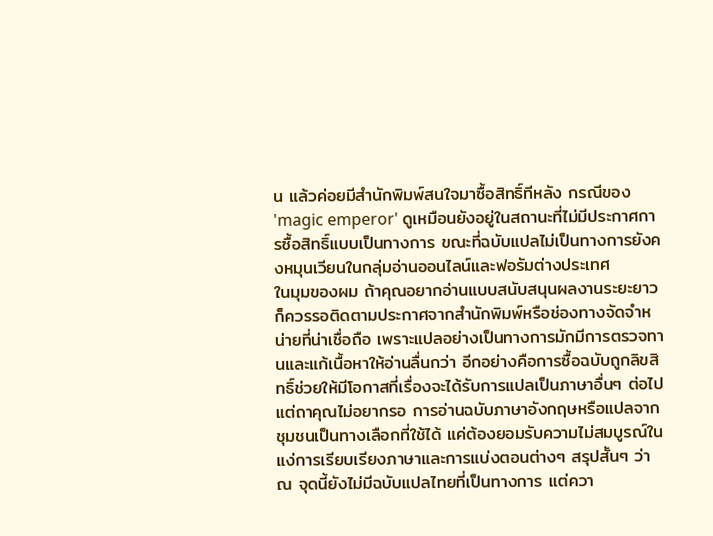น แล้วค่อยมีสำนักพิมพ์สนใจมาซื้อสิทธิ์ทีหลัง กรณีของ 'magic emperor' ดูเหมือนยังอยู่ในสถานะที่ไม่มีประกาศการซื้อสิทธิ์แบบเป็นทางการ ขณะที่ฉบับแปลไม่เป็นทางการยังคงหมุนเวียนในกลุ่มอ่านออนไลน์และฟอรัมต่างประเทศ
ในมุมของผม ถ้าคุณอยากอ่านแบบสนับสนุนผลงานระยะยาว ก็ควรรอติดตามประกาศจากสำนักพิมพ์หรือช่องทางจัดจำหน่ายที่น่าเชื่อถือ เพราะแปลอย่างเป็นทางการมักมีการตรวจทานและแก้เนื้อหาให้อ่านลื่นกว่า อีกอย่างคือการซื้อฉบับถูกลิขสิทธิ์ช่วยให้มีโอกาสที่เรื่องจะได้รับการแปลเป็นภาษาอื่นๆ ต่อไป แต่ถาคุณไม่อยากรอ การอ่านฉบับภาษาอังกฤษหรือแปลจากชุมชนเป็นทางเลือกที่ใช้ได้ แค่ต้องยอมรับความไม่สมบูรณ์ในแง่การเรียบเรียงภาษาและการแบ่งตอนต่างๆ สรุปสั้นๆ ว่า ณ จุดนี้ยังไม่มีฉบับแปลไทยที่เป็นทางการ แต่ควา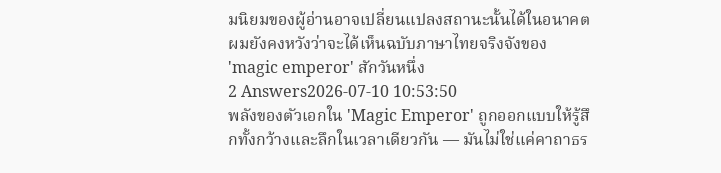มนิยมของผู้อ่านอาจเปลี่ยนแปลงสถานะนั้นได้ในอนาคต ผมยังคงหวังว่าจะได้เห็นฉบับภาษาไทยจริงจังของ 'magic emperor' สักวันหนึ่ง
2 Answers2026-07-10 10:53:50
พลังของตัวเอกใน 'Magic Emperor' ถูกออกแบบให้รู้สึกทั้งกว้างและลึกในเวลาเดียวกัน — มันไม่ใช่แค่คาถาธร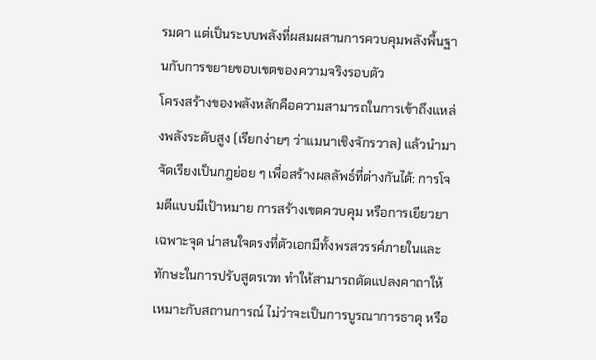รมดา แต่เป็นระบบพลังที่ผสมผสานการควบคุมพลังพื้นฐานกับการขยายขอบเขตของความจริงรอบตัว
โครงสร้างของพลังหลักคือความสามารถในการเข้าถึงแหล่งพลังระดับสูง (เรียกง่ายๆ ว่าแมนาเชิงจักรวาล) แล้วนำมาจัดเรียงเป็นกฎย่อย ๆ เพื่อสร้างผลลัพธ์ที่ต่างกันได้: การโจมตีแบบมีเป้าหมาย การสร้างเขตควบคุม หรือการเยียวยาเฉพาะจุด น่าสนใจตรงที่ตัวเอกมีทั้งพรสวรรค์ภายในและทักษะในการปรับสูตรเวท ทำให้สามารถดัดแปลงคาถาให้เหมาะกับสถานการณ์ ไม่ว่าจะเป็นการบูรณาการธาตุ หรือ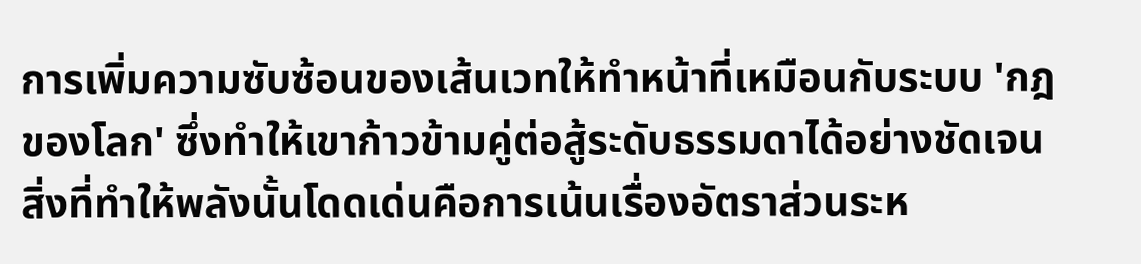การเพิ่มความซับซ้อนของเส้นเวทให้ทำหน้าที่เหมือนกับระบบ 'กฎของโลก' ซึ่งทำให้เขาก้าวข้ามคู่ต่อสู้ระดับธรรมดาได้อย่างชัดเจน
สิ่งที่ทำให้พลังนั้นโดดเด่นคือการเน้นเรื่องอัตราส่วนระห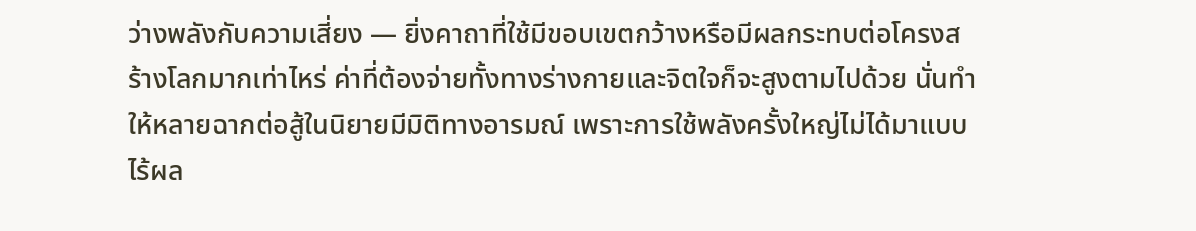ว่างพลังกับความเสี่ยง — ยิ่งคาถาที่ใช้มีขอบเขตกว้างหรือมีผลกระทบต่อโครงสร้างโลกมากเท่าไหร่ ค่าที่ต้องจ่ายทั้งทางร่างกายและจิตใจก็จะสูงตามไปด้วย นั่นทำให้หลายฉากต่อสู้ในนิยายมีมิติทางอารมณ์ เพราะการใช้พลังครั้งใหญ่ไม่ได้มาแบบไร้ผล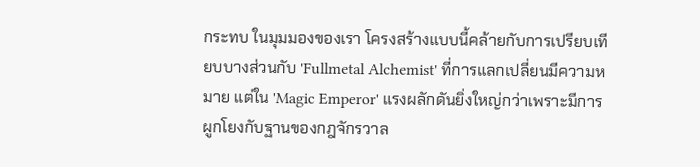กระทบ ในมุมมองของเรา โครงสร้างแบบนี้คล้ายกับการเปรียบเทียบบางส่วนกับ 'Fullmetal Alchemist' ที่การแลกเปลี่ยนมีความหมาย แต่ใน 'Magic Emperor' แรงผลักดันยิ่งใหญ่กว่าเพราะมีการผูกโยงกับฐานของกฎจักรวาล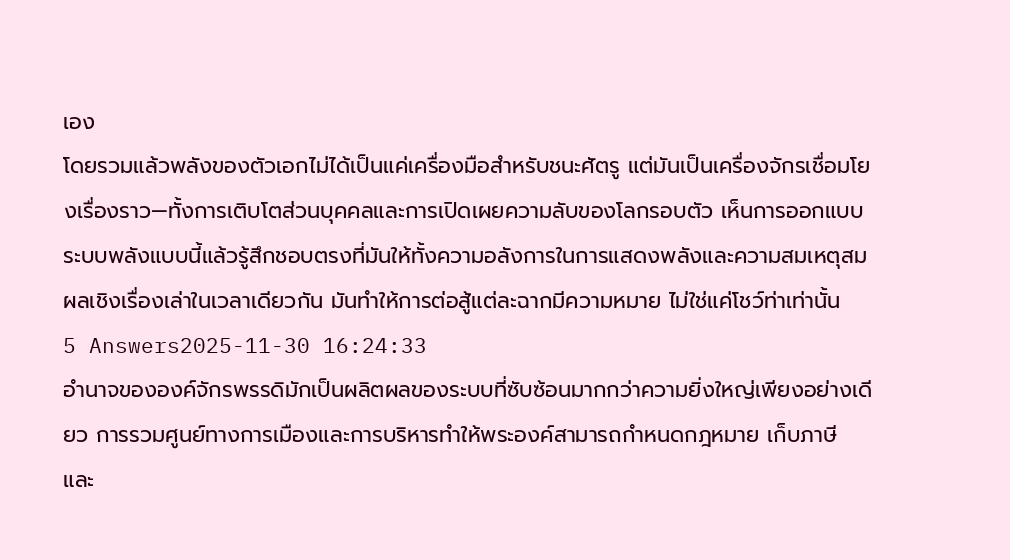เอง
โดยรวมแล้วพลังของตัวเอกไม่ได้เป็นแค่เครื่องมือสำหรับชนะศัตรู แต่มันเป็นเครื่องจักรเชื่อมโยงเรื่องราว—ทั้งการเติบโตส่วนบุคคลและการเปิดเผยความลับของโลกรอบตัว เห็นการออกแบบระบบพลังแบบนี้แล้วรู้สึกชอบตรงที่มันให้ทั้งความอลังการในการแสดงพลังและความสมเหตุสมผลเชิงเรื่องเล่าในเวลาเดียวกัน มันทำให้การต่อสู้แต่ละฉากมีความหมาย ไม่ใช่แค่โชว์ท่าเท่านั้น
5 Answers2025-11-30 16:24:33
อำนาจขององค์จักรพรรดิมักเป็นผลิตผลของระบบที่ซับซ้อนมากกว่าความยิ่งใหญ่เพียงอย่างเดียว การรวมศูนย์ทางการเมืองและการบริหารทำให้พระองค์สามารถกำหนดกฎหมาย เก็บภาษี และ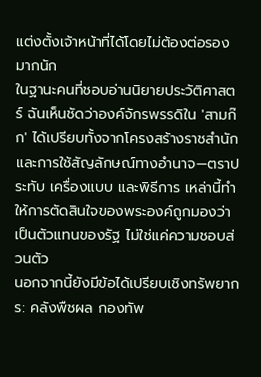แต่งตั้งเจ้าหน้าที่ได้โดยไม่ต้องต่อรองมากนัก
ในฐานะคนที่ชอบอ่านนิยายประวัติศาสตร์ ฉันเห็นชัดว่าองค์จักรพรรดิใน 'สามก๊ก' ได้เปรียบทั้งจากโครงสร้างราชสำนักและการใช้สัญลักษณ์ทางอำนาจ—ตราประทับ เครื่องแบบ และพิธีการ เหล่านี้ทำให้การตัดสินใจของพระองค์ถูกมองว่าเป็นตัวแทนของรัฐ ไม่ใช่แค่ความชอบส่วนตัว
นอกจากนี้ยังมีข้อได้เปรียบเชิงทรัพยากร: คลังพืชผล กองทัพ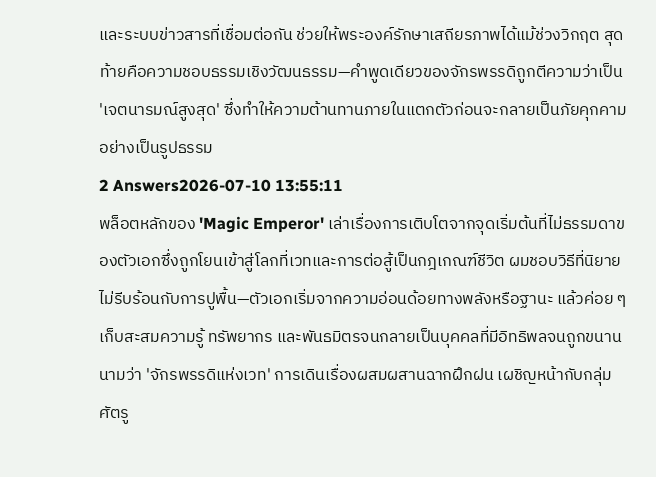และระบบข่าวสารที่เชื่อมต่อกัน ช่วยให้พระองค์รักษาเสถียรภาพได้แม้ช่วงวิกฤต สุดท้ายคือความชอบธรรมเชิงวัฒนธรรม—คำพูดเดียวของจักรพรรดิถูกตีความว่าเป็น 'เจตนารมณ์สูงสุด' ซึ่งทำให้ความต้านทานภายในแตกตัวก่อนจะกลายเป็นภัยคุกคามอย่างเป็นรูปธรรม
2 Answers2026-07-10 13:55:11
พล็อตหลักของ 'Magic Emperor' เล่าเรื่องการเติบโตจากจุดเริ่มต้นที่ไม่ธรรมดาของตัวเอกซึ่งถูกโยนเข้าสู่โลกที่เวทและการต่อสู้เป็นกฎเกณฑ์ชีวิต ผมชอบวิธีที่นิยายไม่รีบร้อนกับการปูพื้น—ตัวเอกเริ่มจากความอ่อนด้อยทางพลังหรือฐานะ แล้วค่อย ๆ เก็บสะสมความรู้ ทรัพยากร และพันธมิตรจนกลายเป็นบุคคลที่มีอิทธิพลจนถูกขนานนามว่า 'จักรพรรดิแห่งเวท' การเดินเรื่องผสมผสานฉากฝึกฝน เผชิญหน้ากับกลุ่มศัตรู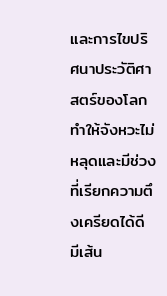และการไขปริศนาประวัติศาสตร์ของโลก ทำให้จังหวะไม่หลุดและมีช่วงที่เรียกความตึงเครียดได้ดี
มีเส้น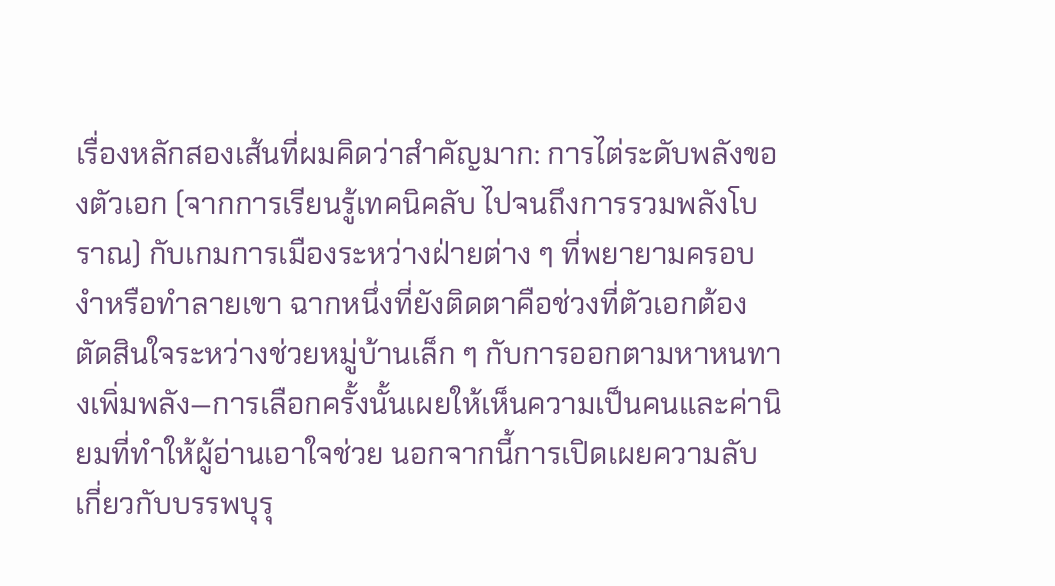เรื่องหลักสองเส้นที่ผมคิดว่าสำคัญมาก: การไต่ระดับพลังของตัวเอก (จากการเรียนรู้เทคนิคลับ ไปจนถึงการรวมพลังโบราณ) กับเกมการเมืองระหว่างฝ่ายต่าง ๆ ที่พยายามครอบงำหรือทำลายเขา ฉากหนึ่งที่ยังติดตาคือช่วงที่ตัวเอกต้องตัดสินใจระหว่างช่วยหมู่บ้านเล็ก ๆ กับการออกตามหาหนทางเพิ่มพลัง—การเลือกครั้งนั้นเผยให้เห็นความเป็นคนและค่านิยมที่ทำให้ผู้อ่านเอาใจช่วย นอกจากนี้การเปิดเผยความลับเกี่ยวกับบรรพบุรุ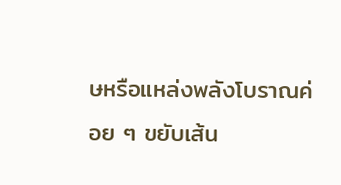ษหรือแหล่งพลังโบราณค่อย ๆ ขยับเส้น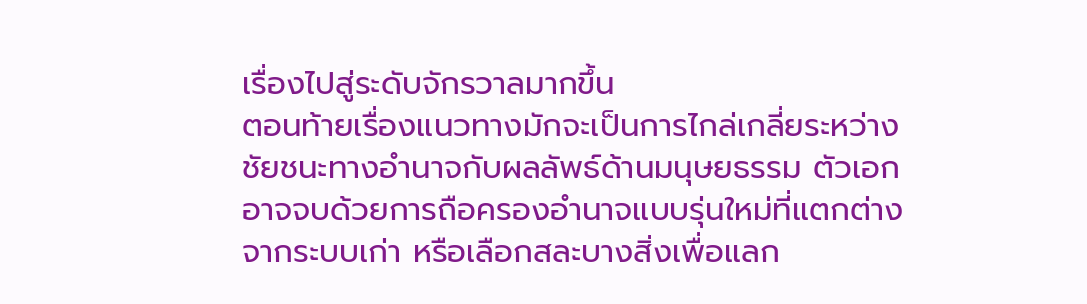เรื่องไปสู่ระดับจักรวาลมากขึ้น
ตอนท้ายเรื่องแนวทางมักจะเป็นการไกล่เกลี่ยระหว่างชัยชนะทางอำนาจกับผลลัพธ์ด้านมนุษยธรรม ตัวเอกอาจจบด้วยการถือครองอำนาจแบบรุ่นใหม่ที่แตกต่างจากระบบเก่า หรือเลือกสละบางสิ่งเพื่อแลก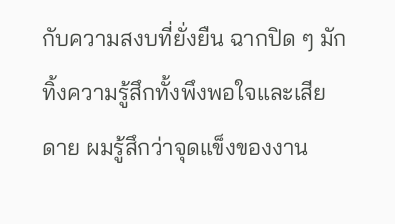กับความสงบที่ยั่งยืน ฉากปิด ๆ มักทิ้งความรู้สึกทั้งพึงพอใจและเสียดาย ผมรู้สึกว่าจุดแข็งของงาน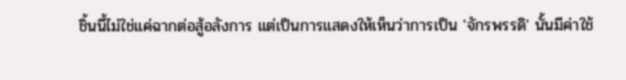ชิ้นนี้ไม่ใช่แค่ฉากต่อสู้อลังการ แต่เป็นการแสดงให้เห็นว่าการเป็น 'จักรพรรดิ' นั้นมีค่าใช้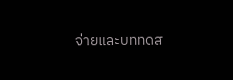จ่ายและบททดส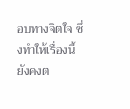อบทางจิตใจ ซึ่งทำให้เรื่องนี้ยังคงต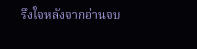รึงใจหลังจากอ่านจบ